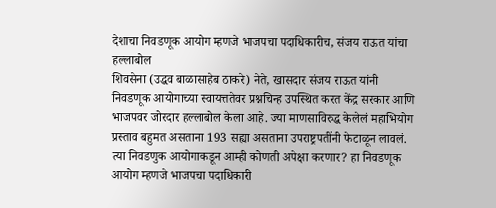देशाचा निवडणूक आयोग म्हणजे भाजपचा पदाधिकारीच, संजय राऊत यांचा हल्लाबोल
शिवसेना (उद्धव बाळासाहेब ठाकरे) नेते, खासदार संजय राऊत यांनी निवडणूक आयोगाच्या स्वायत्ततेवर प्रश्नचिन्ह उपस्थित करत केंद्र सरकार आणि भाजपवर जोरदार हल्लाबोल केला आहे. ज्या माणसाविरुद्ध केलेलं महाभियोग प्रस्ताव बहुमत असताना 193 सह्या असताना उपराष्ट्रपतींनी फेटाळून लावलं. त्या निवडणुक आयोगाकडून आम्ही कोणती अपेक्षा करणार? हा निवडणूक आयोग म्हणजे भाजपचा पदाधिकारी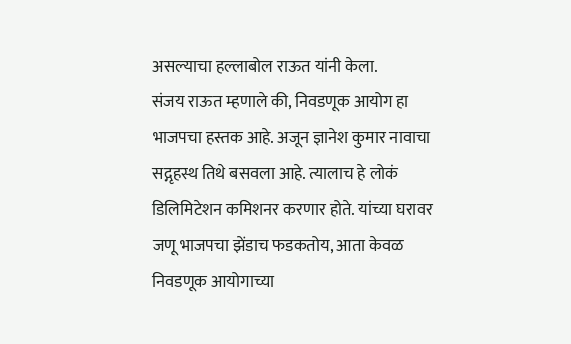असल्याचा हल्लाबोल राऊत यांनी केला.
संजय राऊत म्हणाले की, निवडणूक आयोग हा भाजपचा हस्तक आहे. अजून ज्ञानेश कुमार नावाचा सद्गृहस्थ तिथे बसवला आहे. त्यालाच हे लोकं डिलिमिटेशन कमिशनर करणार होते. यांच्या घरावर जणू भाजपचा झेंडाच फडकतोय, आता केवळ निवडणूक आयोगाच्या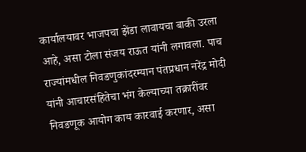कार्यालयावर भाजपचा झेंडा लावायचा बाकी उरला आहे, असा टोला संजय राऊत यांनी लगावला. पाच राज्यांमधील निवडणुकांदरम्यान पंतप्रधान नरेंद्र मोदी यांनी आचारसंहितेचा भंग केल्याच्या तक्रारींवर निवडणूक आयोग काय कारवाई करणार, असा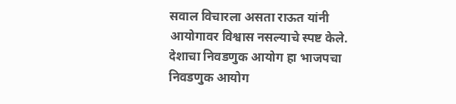सवाल विचारला असता राऊत यांनी आयोगावर विश्वास नसल्याचे स्पष्ट केले. देशाचा निवडणुक आयोग हा भाजपचा निवडणुक आयोग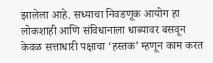झालेला आहे. सध्याचा निवडणूक आयोग हा लोकशाही आणि संविधानाला धाब्यावर बसवून केवळ सत्ताधारी पक्षाचा ‘हस्तक’ म्हणून काम करत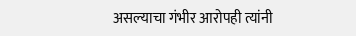असल्याचा गंभीर आरोपही त्यांनी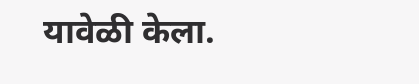यावेळी केला.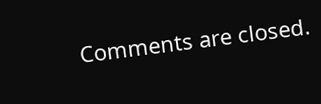Comments are closed.